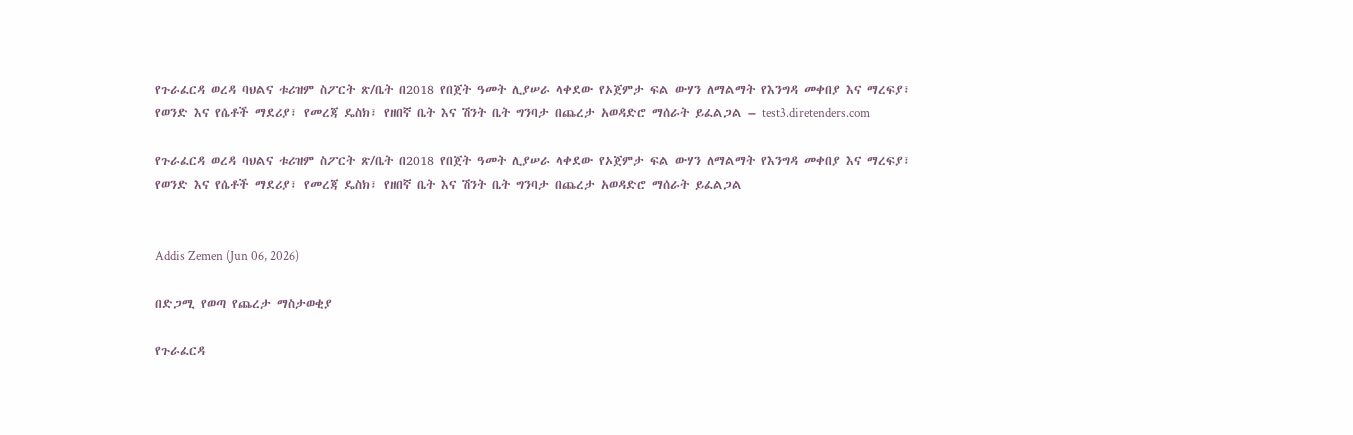የጉራፈርዳ ወረዳ ባህልና ቱሪዝም ስፖርት ጽ/ቤት በ2018 የበጀት ዓመት ሊያሠራ ላቀደው የኦጀምታ ፍል ውሃን ለማልማት የእንግዳ መቀበያ እና ማረፍያ፣ የወንድ እና የሴቶች ማደሪያ፣ የመረጃ ዴስክ፣ የዘበኛ ቤት እና ሽንት ቤት ግንባታ በጨረታ አወዳድሮ ማሰራት ይፈልጋል – test3.diretenders.com

የጉራፈርዳ ወረዳ ባህልና ቱሪዝም ስፖርት ጽ/ቤት በ2018 የበጀት ዓመት ሊያሠራ ላቀደው የኦጀምታ ፍል ውሃን ለማልማት የእንግዳ መቀበያ እና ማረፍያ፣ የወንድ እና የሴቶች ማደሪያ፣ የመረጃ ዴስክ፣ የዘበኛ ቤት እና ሽንት ቤት ግንባታ በጨረታ አወዳድሮ ማሰራት ይፈልጋል


Addis Zemen (Jun 06, 2026)

በድጋሚ የወጣ የጨረታ ማስታወቂያ

የጉራፈርዳ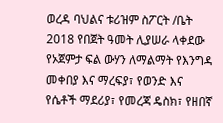ወረዳ ባህልና ቱሪዝም ስፖርት /ቤት 2018 የበጀት ዓመት ሊያሠራ ላቀደው የኦጀምታ ፍል ውሃን ለማልማት የእንግዳ መቀበያ እና ማረፍያ፣ የወንድ እና የሴቶች ማደሪያ፣ የመረጃ ዴስክ፣ የዘበኛ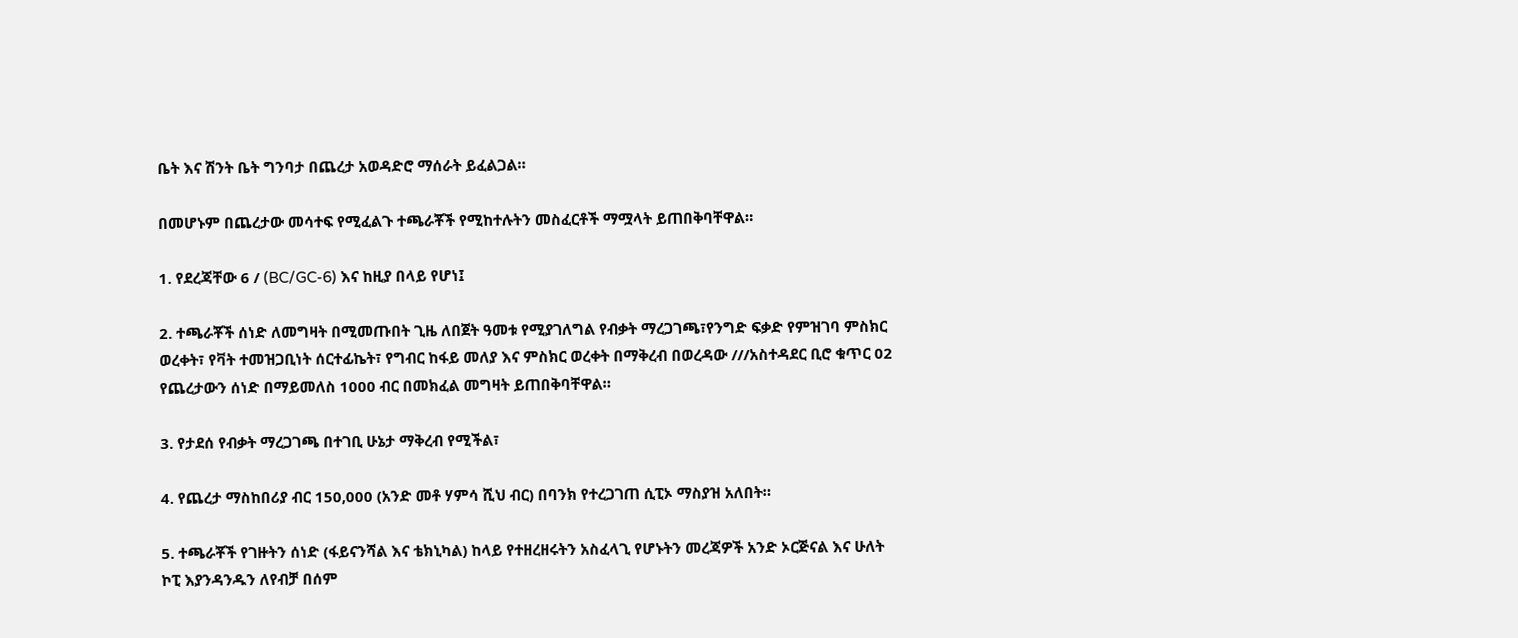ቤት እና ሽንት ቤት ግንባታ በጨረታ አወዳድሮ ማሰራት ይፈልጋል።

በመሆኑም በጨረታው መሳተፍ የሚፈልጉ ተጫራቾች የሚከተሉትን መስፈርቶች ማሟላት ይጠበቅባቸዋል።

1. የደረጃቸው 6 / (BC/GC-6) እና ከዚያ በላይ የሆነ፤

2. ተጫራቾች ሰነድ ለመግዛት በሚመጡበት ጊዜ ለበጀት ዓመቱ የሚያገለግል የብቃት ማረጋገጫ፣የንግድ ፍቃድ የምዝገባ ምስክር ወረቀት፣ የቫት ተመዝጋቢነት ሰርተፊኬት፣ የግብር ከፋይ መለያ እና ምስክር ወረቀት በማቅረብ በወረዳው ///አስተዳደር ቢሮ ቁጥር 02 የጨረታውን ሰነድ በማይመለስ 1000 ብር በመክፈል መግዛት ይጠበቅባቸዋል።

3. የታደሰ የብቃት ማረጋገጫ በተገቢ ሁኔታ ማቅረብ የሚችል፣

4. የጨረታ ማስከበሪያ ብር 150,000 (አንድ መቶ ሃምሳ ሺህ ብር) በባንክ የተረጋገጠ ሲፒኦ ማስያዝ አለበት።

5. ተጫራቾች የገዙትን ሰነድ (ፋይናንሻል እና ቴክኒካል) ከላይ የተዘረዘሩትን አስፈላጊ የሆኑትን መረጃዎች አንድ ኦርጅናል እና ሁለት ኮፒ እያንዳንዱን ለየብቻ በሰም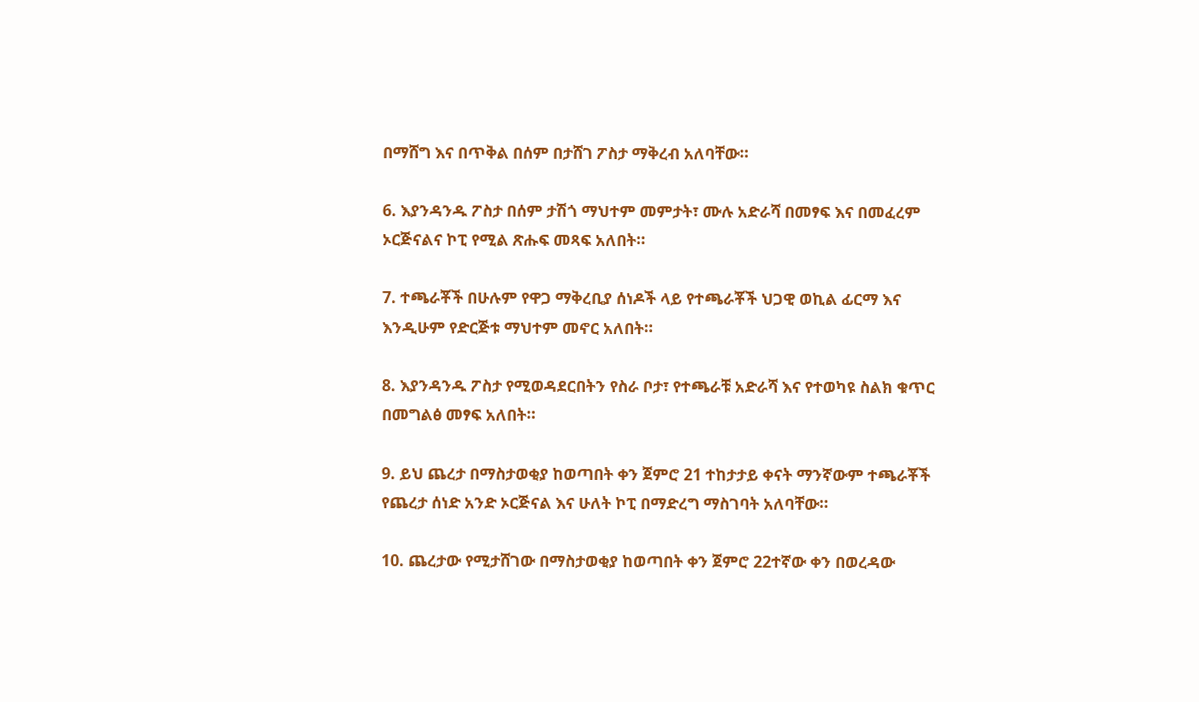በማሸግ እና በጥቅል በሰም በታሸገ ፖስታ ማቅረብ አለባቸው።

6. እያንዳንዱ ፖስታ በሰም ታሽጎ ማህተም መምታት፣ ሙሉ አድራሻ በመፃፍ እና በመፈረም ኦርጅናልና ኮፒ የሚል ጽሑፍ መጻፍ አለበት።

7. ተጫራቾች በሁሉም የዋጋ ማቅረቢያ ሰነዶች ላይ የተጫራቾች ህጋዊ ወኪል ፊርማ እና እንዲሁም የድርጅቱ ማህተም መኖር አለበት።

8. እያንዳንዱ ፖስታ የሚወዳደርበትን የስራ ቦታ፣ የተጫራቹ አድራሻ እና የተወካዩ ስልክ ቁጥር በመግልፅ መፃፍ አለበት።

9. ይህ ጨረታ በማስታወቂያ ከወጣበት ቀን ጀምሮ 21 ተከታታይ ቀናት ማንኛውም ተጫራቾች የጨረታ ሰነድ አንድ ኦርጅናል እና ሁለት ኮፒ በማድረግ ማስገባት አለባቸው።

10. ጨረታው የሚታሸገው በማስታወቂያ ከወጣበት ቀን ጀምሮ 22ተኛው ቀን በወረዳው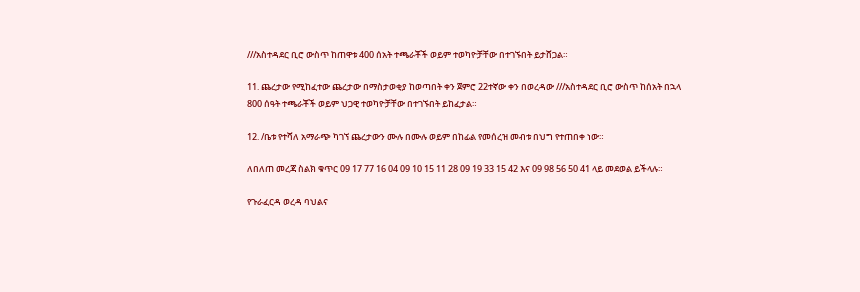///አስተዳደር ቢሮ ውስጥ ከጠዋቱ 400 ሰአት ተጫራቾች ወይም ተወካዮቻቸው በተገኙበት ይታሸጋል።

11. ጨረታው የሚከፈተው ጨረታው በማስታወቂያ ከወጣበት ቀን ጀምሮ 22ተኛው ቀን በወረዳው ///አስተዳደር ቢሮ ውስጥ ከሰአት በኋላ 800 ሰዓት ተጫራቾች ወይም ህጋዊ ተወካዮቻቸው በተገኙበት ይከፈታል።

12. /ቤቱ የተሻለ አማራጭ ካገኘ ጨረታውን ሙሉ በሙሉ ወይም በከፊል የመሰረዝ መብቱ በህግ የተጠበቀ ነው።

ለበለጠ መረጃ ስልክ ቁጥር 09 17 77 16 04 09 10 15 11 28 09 19 33 15 42 እና 09 98 56 50 41 ላይ መደወል ይችላሉ።

የጉራፈርዳ ወረዳ ባህልና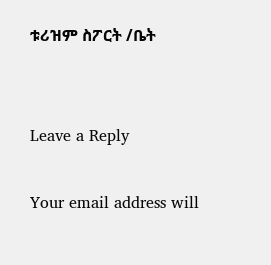ቱሪዝም ስፖርት /ቤት


Leave a Reply

Your email address will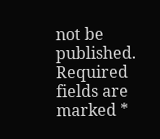not be published. Required fields are marked *